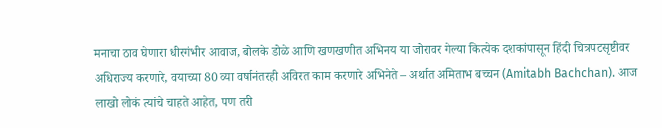मनाचा ठाव घेणारा धीरगंभीर आवाज, बोलके डोळे आणि खणखणीत अभिनय या जोरावर गेल्या कित्येक दशकांपासून हिंदी चित्रपटसृष्टीवर अधिराज्य करणारे, वयाच्या 80 व्या वर्षानंतरही अविरत काम करणारे अभिनेते – अर्थात अमिताभ बच्चन (Amitabh Bachchan). आज लाखो लोकं त्यांचे चाहते आहेत, पण तरी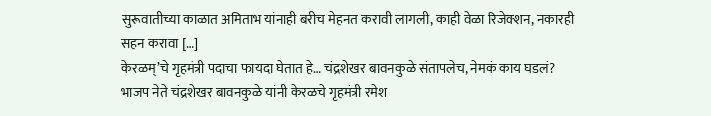सुरूवातीच्या काळात अमिताभ यांनाही बरीच मेहनत करावी लागली, काही वेळा रिजेक्शन, नकारही सहन करावा […]
केरळम्’चे गृहमंत्री पदाचा फायदा घेतात हे… चंद्रशेखर बावनकुळे संतापलेच, नेमकं काय घडलं?
भाजप नेते चंद्रशेखर बावनकुळे यांनी केरळचे गृहमंत्री रमेश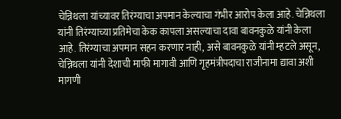चेन्निथला यांच्यावर तिरंग्याचा अपमान केल्याचा गंभीर आरोप केला आहे. चेन्निथला यांनी तिरंग्याच्या प्रतिमेचा केक कापला असल्याचा दावा बावनकुळे यांनी केला आहे. तिरंग्याचा अपमान सहन करणार नाही, असे बावनकुळे यांनी म्हटले असून, चेन्निथला यांनी देशाची माफी मागावी आणि गृहमंत्रीपदाचा राजीनामा द्यावा अशी मागणी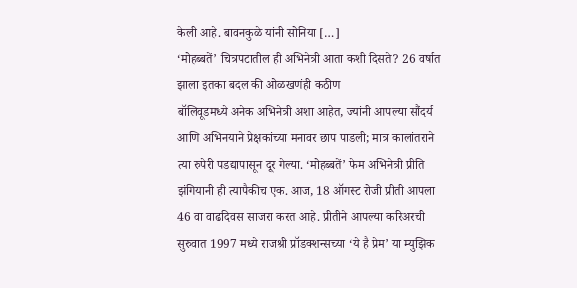केली आहे. बावनकुळे यांनी सोनिया […]
‘मोहब्बतें’ चित्रपटातील ही अभिनेत्री आता कशी दिसते? 26 वर्षात झाला इतका बदल की ओळखणंही कठीण
बॉलिवूडमध्ये अनेक अभिनेत्री अशा आहेत, ज्यांनी आपल्या सौंदर्य आणि अभिनयाने प्रेक्षकांच्या मनावर छाप पाडली; मात्र कालांतराने त्या रुपेरी पडद्यापासून दूर गेल्या. ‘मोहब्बतें’ फेम अभिनेत्री प्रीति झंगियानी ही त्यापैकीच एक. आज, 18 ऑगस्ट रोजी प्रीती आपला 46 वा वाढदिवस साजरा करत आहे. प्रीतीने आपल्या करिअरची सुरुवात 1997 मध्ये राजश्री प्रॉडक्शन्सच्या ‘ये है प्रेम’ या म्युझिक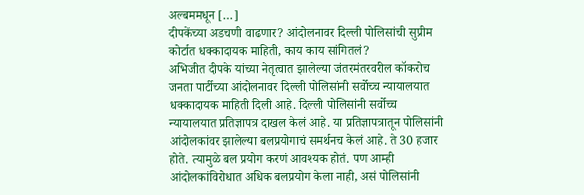अल्बममधून […]
दीपकेंच्या अडचणी वाढणार? आंदोलनावर दिल्ली पोलिसांची सुप्रीम कोर्टात धक्कादायक माहिती, काय काय सांगितलं?
अभिजीत दीपके यांच्या नेतृत्वात झालेल्या जंतरमंतरवरील कॉकरोच जनता पार्टीच्या आंदोलनावर दिल्ली पोलिसांनी सर्वोच्च न्यायालयात धक्कादायक माहिती दिली आहे. दिल्ली पोलिसांनी सर्वोच्च न्यायालयात प्रतिज्ञापत्र दाखल केलं आहे. या प्रतिज्ञापत्रातून पोलिसांनी आंदोलकांवर झालेल्या बलप्रयोगाचं समर्थनच केलं आहे. ते 30 हजार होते. त्यामुळे बल प्रयोग करणं आवश्यक होतं. पण आम्ही आंदोलकांविरोधात अधिक बलप्रयोग केला नाही, असं पोलिसांनी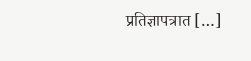प्रतिज्ञापत्रात […]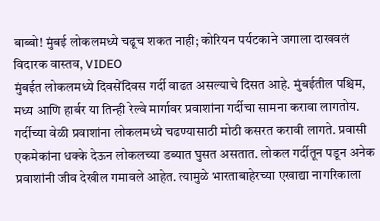बाब्बो! मुंबई लोकलमध्ये चढूच शकत नाही; कोरियन पर्यटकाने जगाला दाखवलं विदारक वास्तव, VIDEO
मुंबईत लोकलमध्ये दिवसेंदिवस गर्दी वाढत असल्याचे दिसत आहे. मुंबईतील पश्चिम, मध्य आणि हार्बर या तिन्ही रेल्वे मार्गावर प्रवाशांना गर्दीचा सामना करावा लागतोय. गर्दीच्या वेळी प्रवाशांना लोकलमध्ये चढण्यासाठी मोठी कसरत करावी लागते. प्रवासी एकमेकांना धक्के देऊन लोकलच्या डब्यात घुसत असतात. लोकल गर्दीतून पडून अनेक प्रवाशांनी जीव देखील गमावले आहेत. त्यामुळे भारताबाहेरच्या एखाद्या नागरिकाला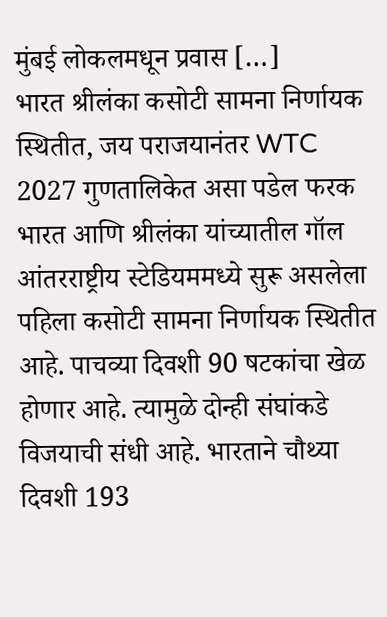मुंबई लोकलमधून प्रवास […]
भारत श्रीलंका कसोटी सामना निर्णायक स्थितीत, जय पराजयानंतर WTC 2027 गुणतालिकेत असा पडेल फरक
भारत आणि श्रीलंका यांच्यातील गॉल आंतरराष्ट्रीय स्टेडियममध्ये सुरू असलेला पहिला कसोटी सामना निर्णायक स्थितीत आहे. पाचव्या दिवशी 90 षटकांचा खेळ होणार आहे. त्यामुळे दोन्ही संघांकडे विजयाची संधी आहे. भारताने चौथ्या दिवशी 193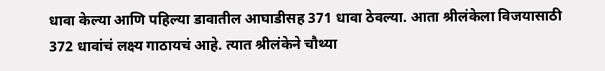धावा केल्या आणि पहिल्या डावातील आघाडीसह 371 धावा ठेवल्या. आता श्रीलंकेला विजयासाठी 372 धावांचं लक्ष्य गाठायचं आहे. त्यात श्रीलंकेने चौथ्या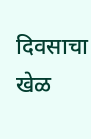दिवसाचा खेळ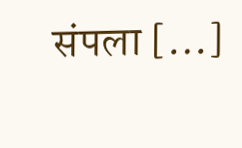संपला […]